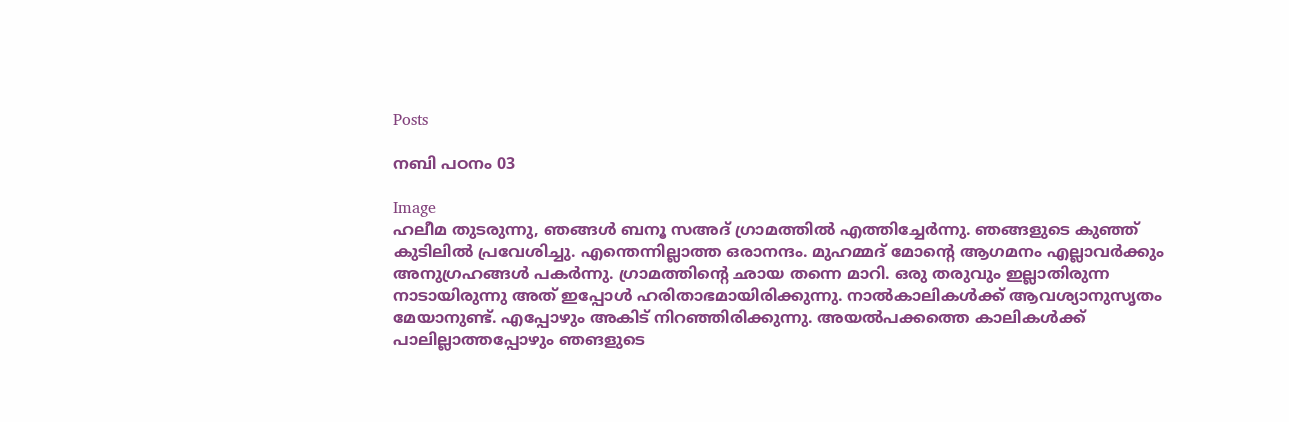Posts

നബി പഠനം 03

Image
ഹലീമ തുടരുന്നു, ഞങ്ങള്‍ ബനൂ സഅദ് ഗ്രാമത്തില്‍ എത്തിച്ചേര്‍ന്നു. ഞങ്ങളുടെ കുഞ്ഞ് കുടിലില്‍ പ്രവേശിച്ചു. എന്തെന്നില്ലാത്ത ഒരാനന്ദം. മുഹമ്മദ് മോന്റെ ആഗമനം എല്ലാവര്‍ക്കും അനുഗ്രഹങ്ങള്‍ പകര്‍ന്നു. ഗ്രാമത്തിന്റെ ഛായ തന്നെ മാറി. ഒരു തരുവും ഇല്ലാതിരുന്ന നാടായിരുന്നു അത് ഇപ്പോള്‍ ഹരിതാഭമായിരിക്കുന്നു. നാല്‍കാലികള്‍ക്ക് ആവശ്യാനുസൃതം മേയാനുണ്ട്. എപ്പോഴും അകിട് നിറഞ്ഞിരിക്കുന്നു. അയല്‍പക്കത്തെ കാലികള്‍ക്ക് പാലില്ലാത്തപ്പോഴും ഞങളുടെ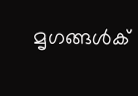മൃഗങ്ങള്‍ക്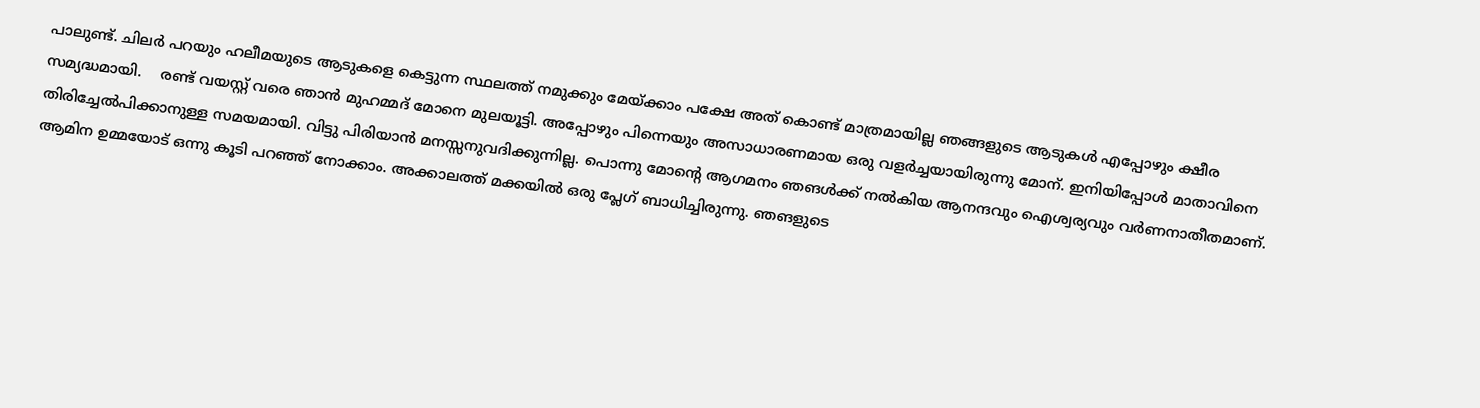പാലുണ്ട്. ചിലര്‍ പറയും ഹലീമയുടെ ആടുകളെ കെട്ടുന്ന സ്ഥലത്ത് നമുക്കും മേയ്ക്കാം പക്ഷേ അത് കൊണ്ട് മാത്രമായില്ല ഞങ്ങളുടെ ആടുകള്‍ എപ്പോഴും ക്ഷീര സമ്യദ്ധമായി.    രണ്ട് വയസ്റ്റ് വരെ ഞാന്‍ മുഹമ്മദ് മോനെ മുലയൂട്ടി. അപ്പോഴും പിന്നെയും അസാധാരണമായ ഒരു വളര്‍ച്ചയായിരുന്നു മോന്. ഇനിയിപ്പോള്‍ മാതാവിനെ തിരിച്ചേല്‍പിക്കാനുള്ള സമയമായി. വിട്ടു പിരിയാന്‍ മനസ്സനുവദിക്കുന്നില്ല. പൊന്നു മോന്റെ ആഗമനം ഞങള്‍ക്ക് നല്‍കിയ ആനന്ദവും ഐശ്വര്യവും വര്‍ണനാതീതമാണ്. ആമിന ഉമ്മയോട് ഒന്നു കൂടി പറഞ്ഞ് നോക്കാം. അക്കാലത്ത് മക്കയില്‍ ഒരു പ്ലേഗ് ബാധിച്ചിരുന്നു. ഞങളുടെ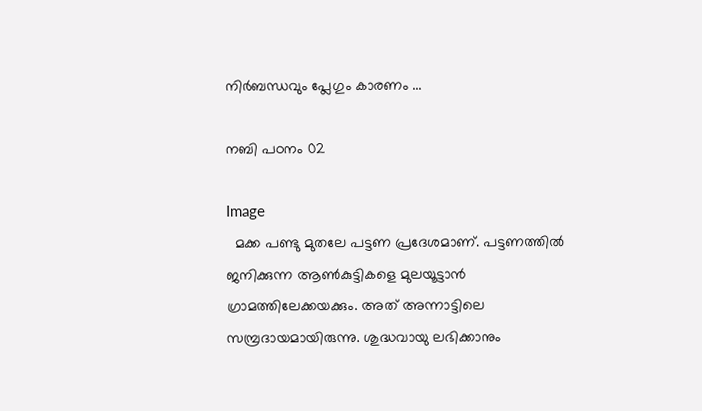നിര്‍ബന്ധവും പ്ലേഗും കാരണം ...

നബി പഠനം 02

Image
  മക്ക പണ്ടു മുതലേ പട്ടണ പ്രദേശമാണ്. പട്ടണത്തിൽ ജനിക്കുന്ന ആൺകുട്ടികളെ മുലയൂട്ടാൻ ഗ്രാമത്തിലേക്കയക്കും. അത് അന്നാട്ടിലെ സമ്പ്രദായമായിരുന്നു. ശുദ്ധവായു ലഭിക്കാനും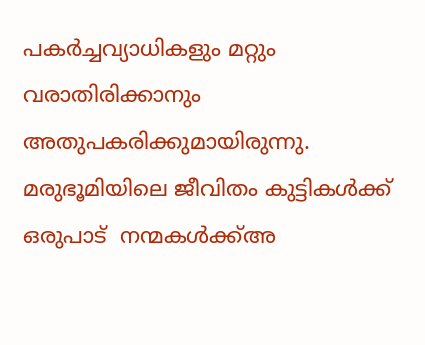പകർച്ചവ്യാധികളും മറ്റും വരാതിരിക്കാനും  അതുപകരിക്കുമായിരുന്നു. മരുഭൂമിയിലെ ജീവിതം കുട്ടികൾക്ക് ഒരുപാട്  നന്മകൾക്ക്അ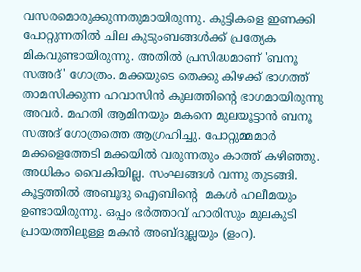വസരമൊരുക്കുന്നതുമായിരുന്നു. കുട്ടികളെ ഇണക്കി പോറ്റുന്നതിൽ ചില കുടുംബങ്ങൾക്ക് പ്രത്യേക മികവുണ്ടായിരുന്നു. അതിൽ പ്രസിദ്ധമാണ് 'ബനൂ സഅദ്' ഗോത്രം. മക്കയുടെ തെക്കു കിഴക്ക് ഭാഗത്ത് താമസിക്കുന്ന ഹവാസിൻ കുലത്തിന്റെ ഭാഗമായിരുന്നു അവർ. മഹതി ആമിനയും മകനെ മുലയൂട്ടാൻ ബനൂ സഅദ് ഗോത്രത്തെ ആഗ്രഹിച്ചു. പോറ്റുമ്മമാർ മക്കളെത്തേടി മക്കയിൽ വരുന്നതും കാത്ത് കഴിഞ്ഞു. അധികം വൈകിയില്ല. സംഘങ്ങൾ വന്നു തുടങ്ങി. കൂട്ടത്തിൽ അബൂദു ഐബിന്റെ  മകൾ ഹലീമയും ഉണ്ടായിരുന്നു. ഒപ്പം ഭർത്താവ് ഹാരിസും മുലകുടി പ്രായത്തിലുള്ള മകൻ അബ്ദുല്ലയും (ളംറ).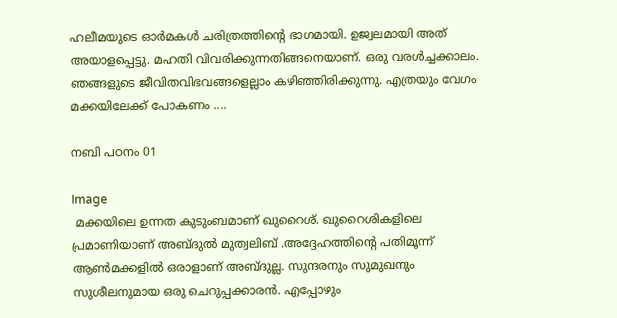ഹലീമയുടെ ഓർമകൾ ചരിത്രത്തിന്റെ ഭാഗമായി. ഉജ്വലമായി അത് അയാളപ്പെട്ടു. മഹതി വിവരിക്കുന്നതിങ്ങനെയാണ്. ഒരു വരൾച്ചക്കാലം. ഞങ്ങളുടെ ജീവിതവിഭവങ്ങളെല്ലാം കഴിഞ്ഞിരിക്കുന്നു. എത്രയും വേഗം മക്കയിലേക്ക് പോകണം ....

നബി പഠനം 01

Image
 മക്കയിലെ ഉന്നത കുടുംബമാണ് ഖുറൈശ്. ഖുറൈശികളിലെ പ്രമാണിയാണ് അബ്ദുൽ മുത്വലിബ് .അദ്ദേഹത്തിന്റെ പതിമൂന്ന് ആൺമക്കളിൽ ഒരാളാണ് അബ്ദുല്ല. സുന്ദരനും സുമുഖനും സുശീലനുമായ ഒരു ചെറുപ്പക്കാരൻ. എപ്പോഴും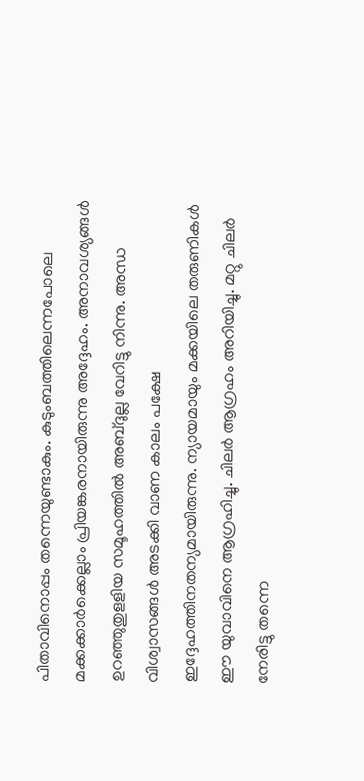പിതാവിനൊപ്പം തന്നെയുണ്ടാകും. കുടുംബത്തിലെന്നപോലെ മക്കക്കാർക്കെല്ലാം പ്രിയങ്കരനായിരുന്നു അദ്ദേഹം. അനാവശ്യങ്ങൾ ഉറഞ്ഞുതുളളിയ സമൂഹത്തിൽ അബ്ദുല്ല വേറിട്ടു നിന്നു. അന്ധ വിശ്വാസങ്ങൾ അടക്കി വാണ കാലം പക്ഷേ ഇദ്ദേഹത്തിനതന്യമായിരുന്നു. ന്യായമായും മക്കയിലെ തരുണികൾ ഈ യുവാവിനെ ആഗ്രഹിച്ചു. ചിലർ ആഗ്രഹം അറിയിച്ചു. മറ്റു ചിലർ നേരിട്ടു തന്നെ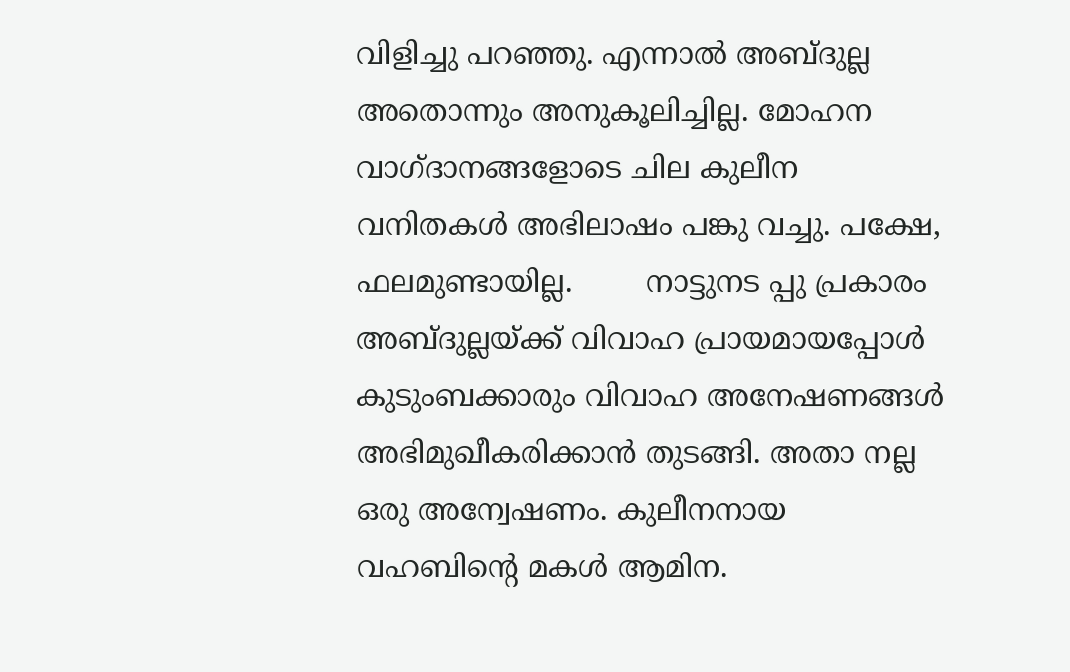വിളിച്ചു പറഞ്ഞു. എന്നാൽ അബ്ദുല്ല അതൊന്നും അനുകൂലിച്ചില്ല. മോഹന വാഗ്ദാനങ്ങളോടെ ചില കുലീന വനിതകൾ അഭിലാഷം പങ്കു വച്ചു. പക്ഷേ, ഫലമുണ്ടായില്ല.        നാട്ടുനട പ്പു പ്രകാരം അബ്ദുല്ലയ്ക്ക് വിവാഹ പ്രായമായപ്പോൾ കുടുംബക്കാരും വിവാഹ അനേഷണങ്ങൾ അഭിമുഖീകരിക്കാൻ തുടങ്ങി. അതാ നല്ല ഒരു അന്വേഷണം. കുലീനനായ വഹബിന്റെ മകൾ ആമിന.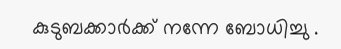കുടുബക്കാർക്ക് നന്നേ ബോധിച്ചു .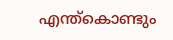എന്ത്കൊണ്ടും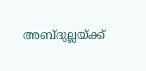അബ്ദുല്ലയ്ക്ക്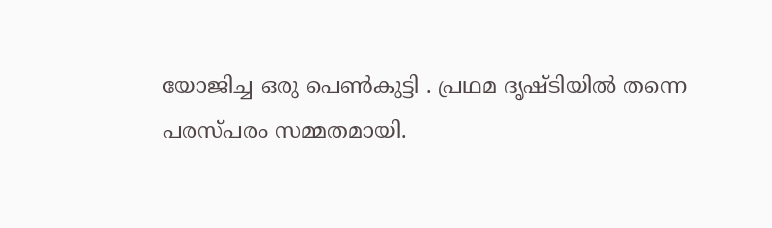യോജിച്ച ഒരു പെൺകുട്ടി . പ്രഥമ ദൃഷ്ടിയിൽ തന്നെ പരസ്പരം സമ്മതമായി.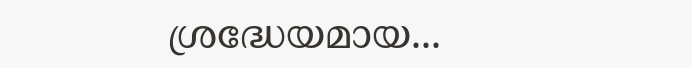ശ്രദ്ധേയമായ...